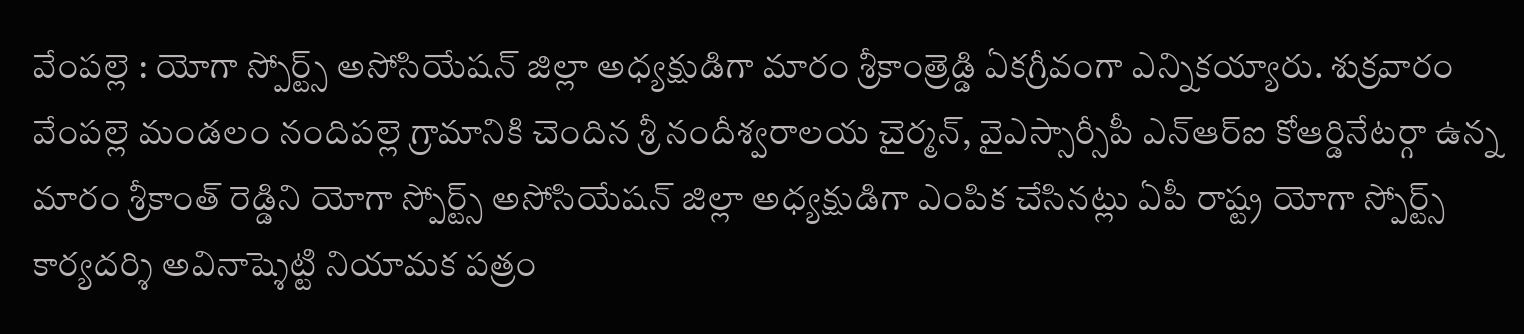వేంపల్లె : యోగా స్పోర్ట్స్ అసోసియేషన్ జిల్లా అధ్యక్షుడిగా మారం శ్రీకాంత్రెడ్డి ఏకగ్రీవంగా ఎన్నికయ్యారు. శుక్రవారం వేంపల్లె మండలం నందిపల్లె గ్రామానికి చెందిన శ్రీ నందీశ్వరాలయ చైర్మన్, వైఎస్సార్సీపీ ఎన్ఆర్ఐ కోఆర్డినేటర్గా ఉన్న మారం శ్రీకాంత్ రెడ్డిని యోగా స్పోర్ట్స్ అసోసియేషన్ జిల్లా అధ్యక్షుడిగా ఎంపిక చేసినట్లు ఏపీ రాష్ట్ర యోగా స్పోర్ట్స్ కార్యదర్శి అవినాష్శెట్టి నియామక పత్రం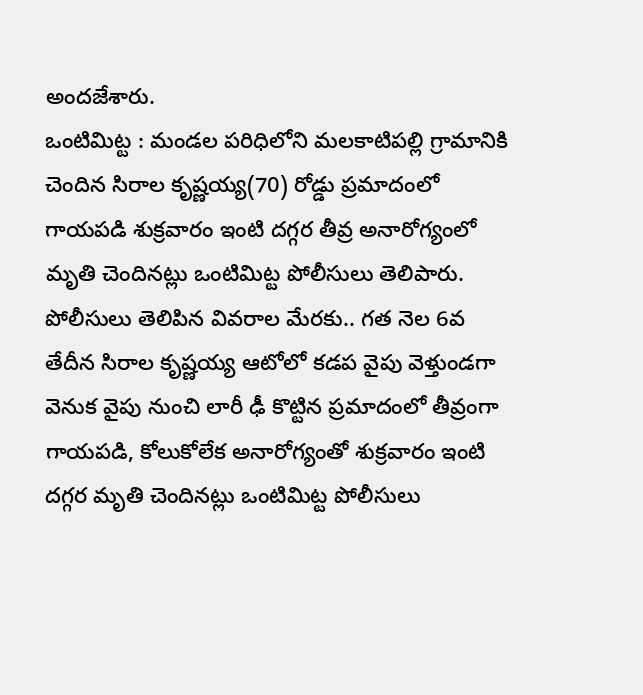అందజేశారు.
ఒంటిమిట్ట : మండల పరిధిలోని మలకాటిపల్లి గ్రామానికి చెందిన సిరాల కృష్ణయ్య(70) రోడ్డు ప్రమాదంలో గాయపడి శుక్రవారం ఇంటి దగ్గర తీవ్ర అనారోగ్యంలో మృతి చెందినట్లు ఒంటిమిట్ట పోలీసులు తెలిపారు. పోలీసులు తెలిపిన వివరాల మేరకు.. గత నెల 6వ తేదీన సిరాల కృష్ణయ్య ఆటోలో కడప వైపు వెళ్తుండగా వెనుక వైపు నుంచి లారీ ఢీ కొట్టిన ప్రమాదంలో తీవ్రంగా గాయపడి, కోలుకోలేక అనారోగ్యంతో శుక్రవారం ఇంటి దగ్గర మృతి చెందినట్లు ఒంటిమిట్ట పోలీసులు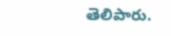తెలిపారు.